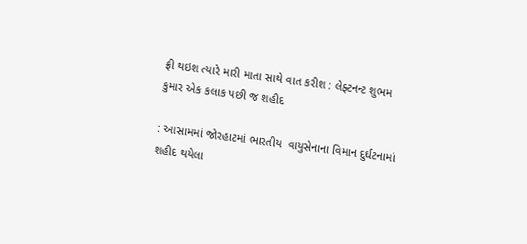ફ્રી થઇશ ત્યારે મારી માતા સાથે વાત કરીશ : લેફ્ટનન્ટ શુભમ કુમાર એક કલાક પછી જ શહીદ

: આસામમાં જોરહાટમાં ભારતીય  વાયુસેનાના વિમાન દુર્ઘટનામાં શહીદ થયેલા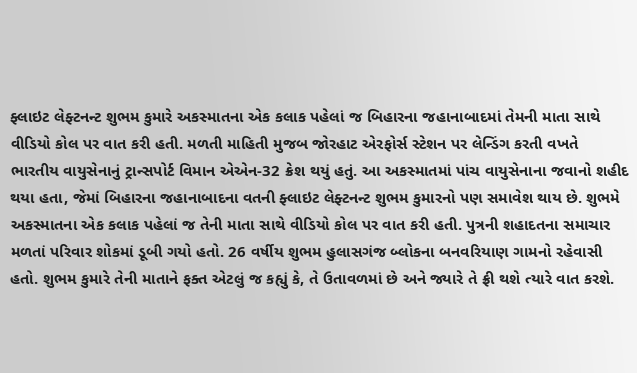ફ્લાઇટ લેફ્ટનન્ટ શુભમ કુમારે અકસ્માતના એક કલાક પહેલાં જ બિહારના જહાનાબાદમાં તેમની માતા સાથે વીડિયો કોલ પર વાત કરી હતી. મળતી માહિતી મુજબ જોરહાટ એરફોર્સ સ્ટેશન પર લેન્ડિંગ કરતી વખતે ભારતીય વાયુસેનાનું ટ્રાન્સપોર્ટ વિમાન એએન-32 ક્રેશ થયું હતું. આ અકસ્માતમાં પાંચ વાયુસેનાના જવાનો શહીદ થયા હતા, જેમાં બિહારના જહાનાબાદના વતની ફ્લાઇટ લેફ્ટનન્ટ શુભમ કુમારનો પણ સમાવેશ થાય છે. શુભમે અકસ્માતના એક કલાક પહેલાં જ તેની માતા સાથે વીડિયો કોલ પર વાત કરી હતી. પુત્રની શહાદતના સમાચાર મળતાં પરિવાર શોકમાં ડૂબી ગયો હતો. 26 વર્ષીય શુભમ હુલાસગંજ બ્લોકના બનવરિયાણ ગામનો રહેવાસી હતો. શુભમ કુમારે તેની માતાને ફક્ત એટલું જ કહ્યું કે, તે ઉતાવળમાં છે અને જ્યારે તે ફ્રી થશે ત્યારે વાત કરશે.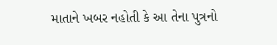માતાને ખબર નહોતી કે આ તેના પુત્રનો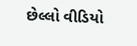છેલ્લો વીડિયો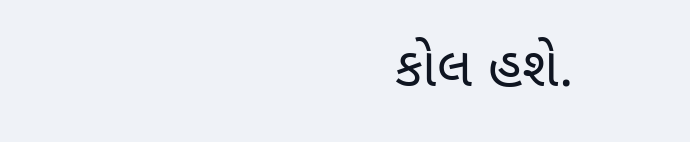કોલ હશે.